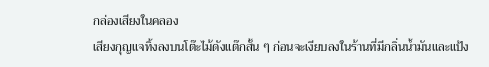กล่องเสียงในคลอง
เสียงกุญแจทิ้งลงบนโต๊ะไม้ดังแต๊กสั้น ๆ ก่อนจะเงียบลงในร้านที่มีกลิ่นน้ำมันและแป้ง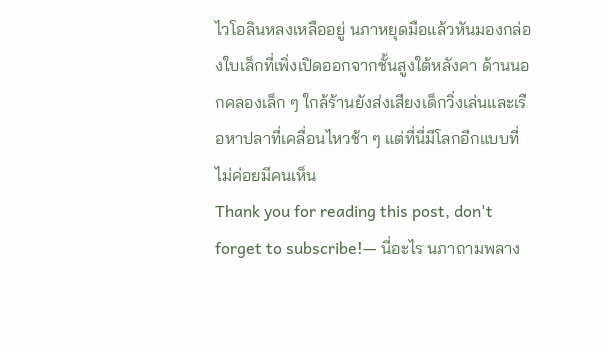ไวโอลินหลงเหลืออยู่ นภาหยุดมือแล้วหันมองกล่องใบเล็กที่เพิ่งเปิดออกจากชั้นสูงใต้หลังคา ด้านนอกคลองเล็ก ๆ ใกล้ร้านยังส่งเสียงเด็กวิ่งเล่นและเรือหาปลาที่เคลื่อนไหวช้า ๆ แต่ที่นี่มีโลกอีกแบบที่ไม่ค่อยมีคนเห็น
Thank you for reading this post, don't forget to subscribe!— นี่อะไร นภาถามพลาง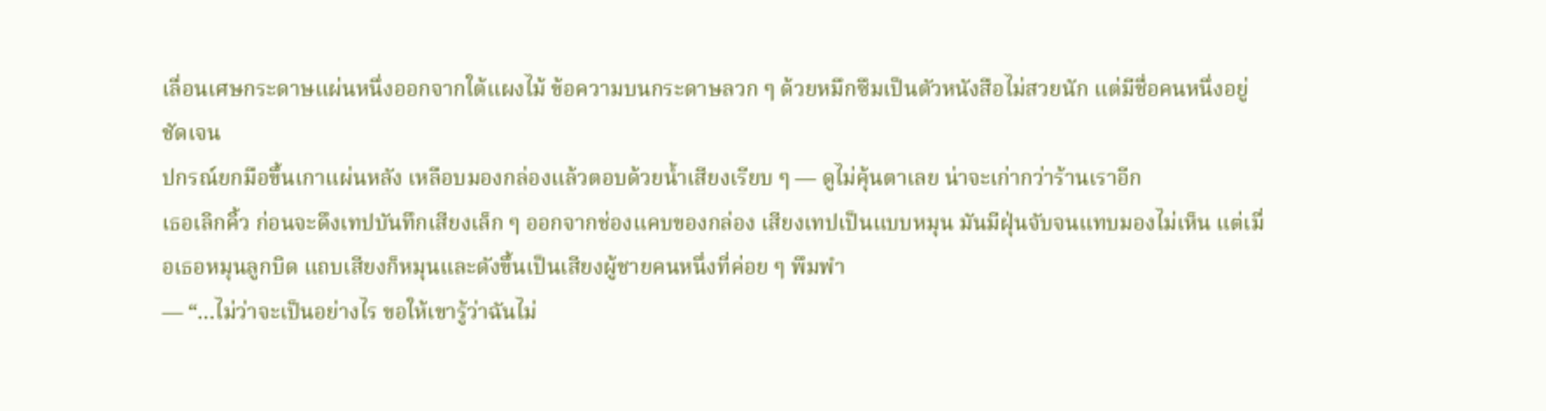เลื่อนเศษกระดาษแผ่นหนึ่งออกจากใต้แผงไม้ ข้อความบนกระดาษลวก ๆ ด้วยหมึกซึมเป็นตัวหนังสือไม่สวยนัก แต่มีชื่อคนหนึ่งอยู่ชัดเจน
ปกรณ์ยกมือขึ้นเกาแผ่นหลัง เหลือบมองกล่องแล้วตอบด้วยน้ำเสียงเรียบ ๆ — ดูไม่คุ้นตาเลย น่าจะเก่ากว่าร้านเราอีก
เธอเลิกคิ้ว ก่อนจะดึงเทปบันทึกเสียงเล็ก ๆ ออกจากช่องแคบของกล่อง เสียงเทปเป็นแบบหมุน มันมีฝุ่นจับจนแทบมองไม่เห็น แต่เมื่อเธอหมุนลูกบิด แถบเสียงก็หมุนและดังขึ้นเป็นเสียงผู้ชายคนหนึ่งที่ค่อย ๆ พึมพำ
— “…ไม่ว่าจะเป็นอย่างไร ขอให้เขารู้ว่าฉันไม่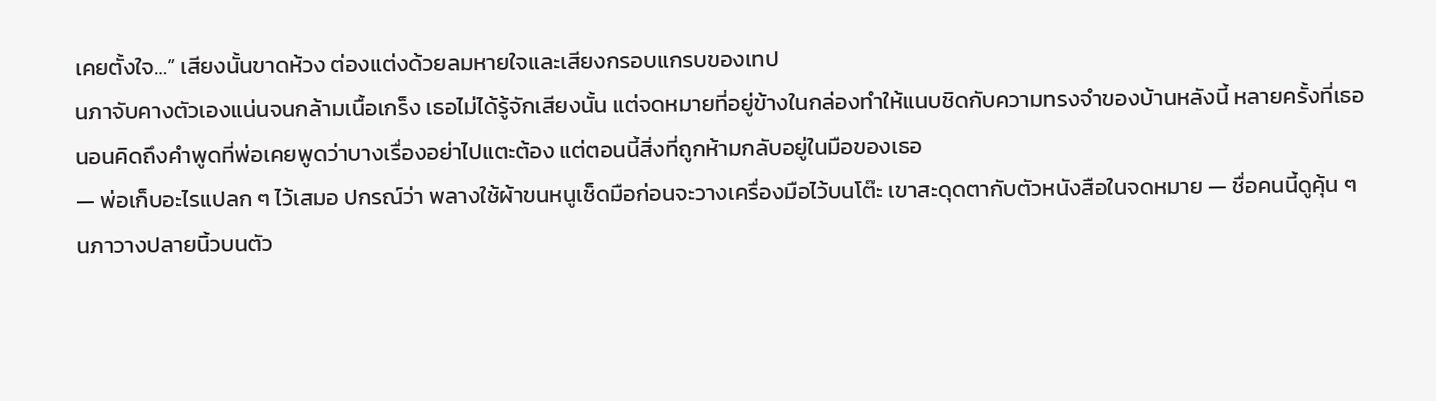เคยตั้งใจ…” เสียงนั้นขาดห้วง ต่องแต่งด้วยลมหายใจและเสียงกรอบแกรบของเทป
นภาจับคางตัวเองแน่นจนกล้ามเนื้อเกร็ง เธอไม่ได้รู้จักเสียงนั้น แต่จดหมายที่อยู่ข้างในกล่องทำให้แนบชิดกับความทรงจำของบ้านหลังนี้ หลายครั้งที่เธอนอนคิดถึงคำพูดที่พ่อเคยพูดว่าบางเรื่องอย่าไปแตะต้อง แต่ตอนนี้สิ่งที่ถูกห้ามกลับอยู่ในมือของเธอ
— พ่อเก็บอะไรแปลก ๆ ไว้เสมอ ปกรณ์ว่า พลางใช้ผ้าขนหนูเช็ดมือก่อนจะวางเครื่องมือไว้บนโต๊ะ เขาสะดุดตากับตัวหนังสือในจดหมาย — ชื่อคนนี้ดูคุ้น ๆ
นภาวางปลายนิ้วบนตัว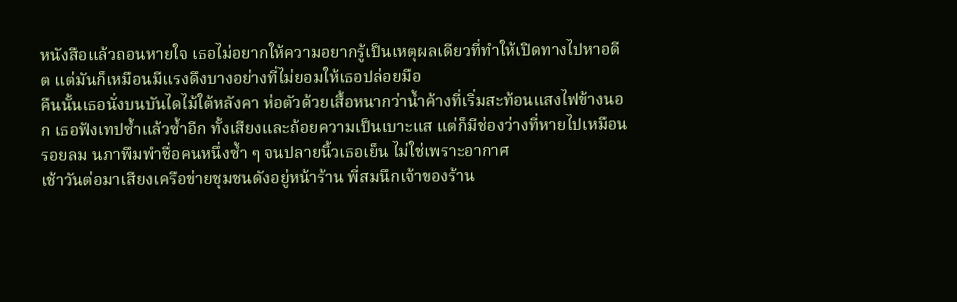หนังสือแล้วถอนหายใจ เธอไม่อยากให้ความอยากรู้เป็นเหตุผลเดียวที่ทำให้เปิดทางไปหาอดีต แต่มันก็เหมือนมีแรงดึงบางอย่างที่ไม่ยอมให้เธอปล่อยมือ
คืนนั้นเธอนั่งบนบันไดไม้ใต้หลังคา ห่อตัวด้วยเสื้อหนากว่าน้ำค้างที่เริ่มสะท้อนแสงไฟข้างนอก เธอฟังเทปซ้ำแล้วซ้ำอีก ทั้งเสียงและถ้อยความเป็นเบาะแส แต่ก็มีช่องว่างที่หายไปเหมือนรอยลม นภาพึมพำชื่อคนหนึ่งซ้ำ ๆ จนปลายนิ้วเธอเย็น ไม่ใช่เพราะอากาศ
เช้าวันต่อมาเสียงเครือข่ายชุมชนดังอยู่หน้าร้าน พี่สมนึกเจ้าของร้าน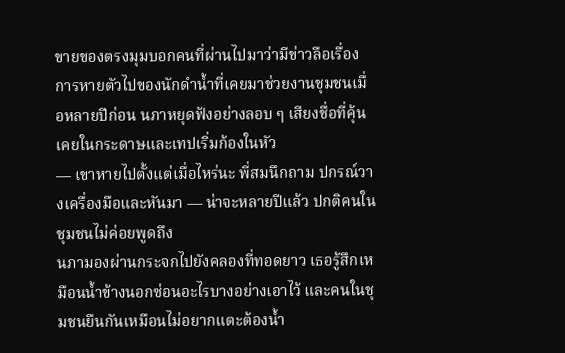ขายของตรงมุมบอกคนที่ผ่านไปมาว่ามีข่าวลือเรื่องการหายตัวไปของนักดำน้ำที่เคยมาช่วยงานชุมชนเมื่อหลายปีก่อน นภาหยุดฟังอย่างลอบ ๆ เสียงชื่อที่คุ้นเคยในกระดาษและเทปเริ่มก้องในหัว
— เขาหายไปตั้งแต่เมื่อไหร่นะ พี่สมนึกถาม ปกรณ์วางเครื่องมือและหันมา — น่าจะหลายปีแล้ว ปกติคนในชุมชนไม่ค่อยพูดถึง
นภามองผ่านกระจกไปยังคลองที่ทอดยาว เธอรู้สึกเหมือนน้ำข้างนอกซ่อนอะไรบางอย่างเอาไว้ และคนในชุมชนยืนกันเหมือนไม่อยากแตะต้องน้ำ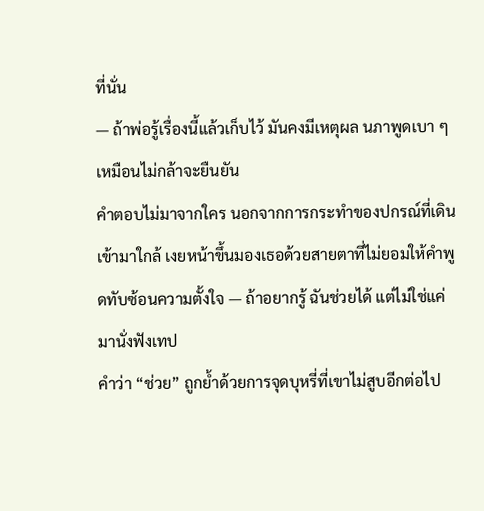ที่นั่น
— ถ้าพ่อรู้เรื่องนี้แล้วเก็บไว้ มันคงมีเหตุผล นภาพูดเบา ๆ เหมือนไม่กล้าจะยืนยัน
คำตอบไม่มาจากใคร นอกจากการกระทำของปกรณ์ที่เดินเข้ามาใกล้ เงยหน้าขึ้นมองเธอด้วยสายตาที่ไม่ยอมให้คำพูดทับซ้อนความตั้งใจ — ถ้าอยากรู้ ฉันช่วยได้ แต่ไม่ใช่แค่มานั่งฟังเทป
คำว่า “ช่วย” ถูกย้ำด้วยการจุดบุหรี่ที่เขาไม่สูบอีกต่อไป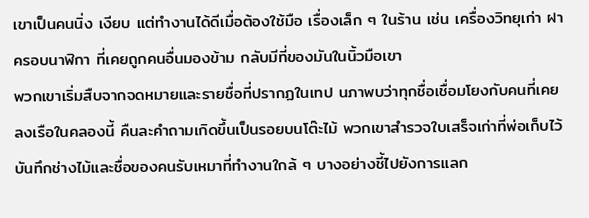เขาเป็นคนนิ่ง เงียบ แต่ทำงานได้ดีเมื่อต้องใช้มือ เรื่องเล็ก ๆ ในร้าน เช่น เครื่องวิทยุเก่า ฝาครอบนาฬิกา ที่เคยถูกคนอื่นมองข้าม กลับมีที่ของมันในนิ้วมือเขา
พวกเขาเริ่มสืบจากจดหมายและรายชื่อที่ปรากฏในเทป นภาพบว่าทุกชื่อเชื่อมโยงกับคนที่เคยลงเรือในคลองนี้ คืนละคำถามเกิดขึ้นเป็นรอยบนโต๊ะไม้ พวกเขาสำรวจใบเสร็จเก่าที่พ่อเก็บไว้ บันทึกช่างไม้และชื่อของคนรับเหมาที่ทำงานใกล้ ๆ บางอย่างชี้ไปยังการแลก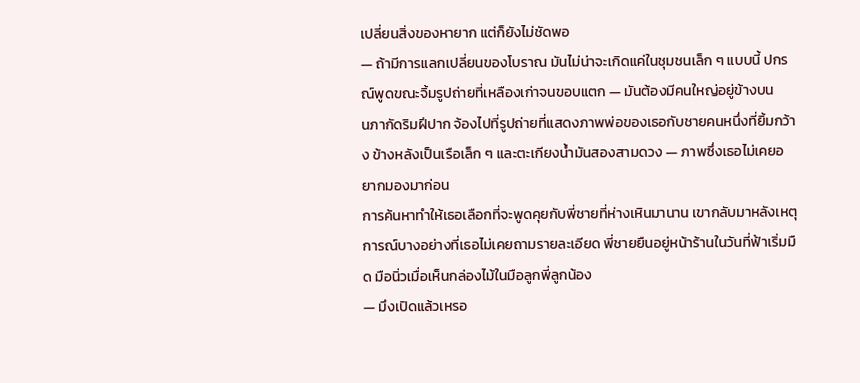เปลี่ยนสิ่งของหายาก แต่ก็ยังไม่ชัดพอ
— ถ้ามีการแลกเปลี่ยนของโบราณ มันไม่น่าจะเกิดแค่ในชุมชนเล็ก ๆ แบบนี้ ปกรณ์พูดขณะจิ้มรูปถ่ายที่เหลืองเก่าจนขอบแตก — มันต้องมีคนใหญ่อยู่ข้างบน
นภากัดริมฝีปาก จ้องไปที่รูปถ่ายที่แสดงภาพพ่อของเธอกับชายคนหนึ่งที่ยิ้มกว้าง ข้างหลังเป็นเรือเล็ก ๆ และตะเกียงน้ำมันสองสามดวง — ภาพซึ่งเธอไม่เคยอยากมองมาก่อน
การค้นหาทำให้เธอเลือกที่จะพูดคุยกับพี่ชายที่ห่างเหินมานาน เขากลับมาหลังเหตุการณ์บางอย่างที่เธอไม่เคยถามรายละเอียด พี่ชายยืนอยู่หน้าร้านในวันที่ฟ้าเริ่มมืด มือนิ่วเมื่อเห็นกล่องไม้ในมือลูกพี่ลูกน้อง
— มึงเปิดแล้วเหรอ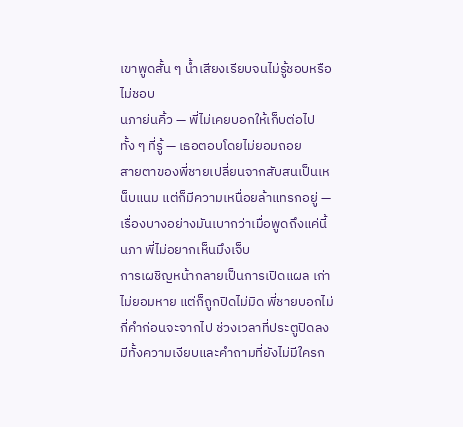เขาพูดสั้น ๆ น้ำเสียงเรียบจนไม่รู้ชอบหรือไม่ชอบ
นภาย่นคิ้ว — พี่ไม่เคยบอกให้เก็บต่อไปทั้ง ๆ ที่รู้ — เธอตอบโดยไม่ยอมถอย
สายตาของพี่ชายเปลี่ยนจากสับสนเป็นเหน็บแนม แต่ก็มีความเหนื่อยล้าแทรกอยู่ — เรื่องบางอย่างมันเบากว่าเมื่อพูดถึงแค่นี้ นภา พี่ไม่อยากเห็นมึงเจ็บ
การเผชิญหน้ากลายเป็นการเปิดแผล เก่าไม่ยอมหาย แต่ก็ถูกปิดไม่มิด พี่ชายบอกไม่กี่คำก่อนจะจากไป ช่วงเวลาที่ประตูปิดลงมีทั้งความเงียบและคำถามที่ยังไม่มีใครก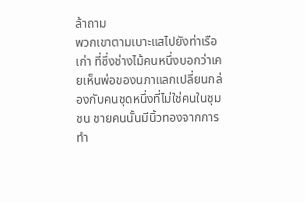ล้าถาม
พวกเขาตามเบาะแสไปยังท่าเรือเก่า ที่ซึ่งช่างไม้คนหนึ่งบอกว่าเคยเห็นพ่อของนภาแลกเปลี่ยนกล่องกับคนชุดหนึ่งที่ไม่ใช่คนในชุมชน ชายคนนั้นมีนิ้วทองจากการทำ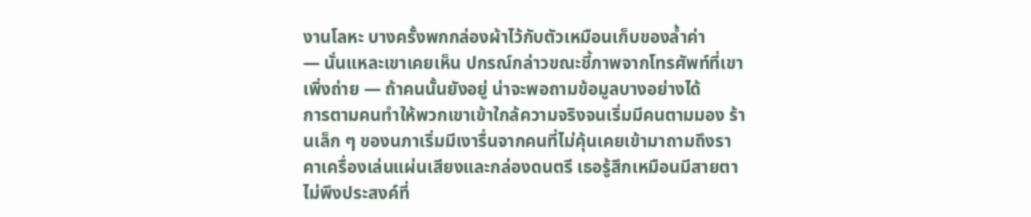งานโลหะ บางครั้งพกกล่องผ้าไว้กับตัวเหมือนเก็บของล้ำค่า
— นั่นแหละเขาเคยเห็น ปกรณ์กล่าวขณะชี้ภาพจากโทรศัพท์ที่เขาเพิ่งถ่าย — ถ้าคนนั้นยังอยู่ น่าจะพอถามข้อมูลบางอย่างได้
การตามคนทำให้พวกเขาเข้าใกล้ความจริงจนเริ่มมีคนตามมอง ร้านเล็ก ๆ ของนภาเริ่มมีเงารื่นจากคนที่ไม่คุ้นเคยเข้ามาถามถึงราคาเครื่องเล่นแผ่นเสียงและกล่องดนตรี เธอรู้สึกเหมือนมีสายตาไม่พึงประสงค์ที่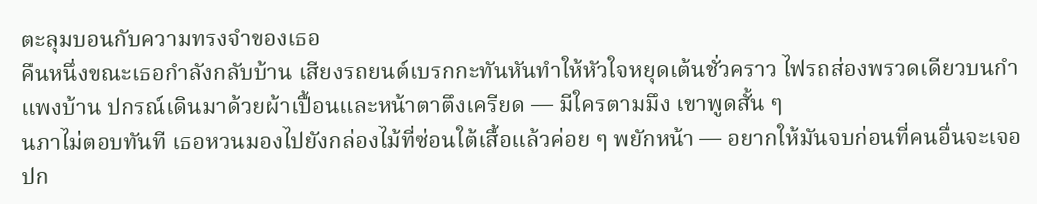ตะลุมบอนกับความทรงจำของเธอ
คืนหนึ่งขณะเธอกำลังกลับบ้าน เสียงรถยนต์เบรกกะทันหันทำให้หัวใจหยุดเต้นชั่วคราว ไฟรถส่องพรวดเดียวบนกำแพงบ้าน ปกรณ์เดินมาด้วยผ้าเปื้อนและหน้าตาตึงเครียด — มีใครตามมึง เขาพูดสั้น ๆ
นภาไม่ตอบทันที เธอหวนมองไปยังกล่องไม้ที่ซ่อนใต้เสื้อแล้วค่อย ๆ พยักหน้า — อยากให้มันจบก่อนที่คนอื่นจะเจอ
ปก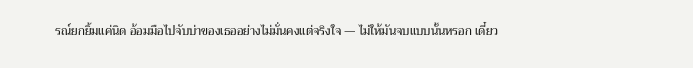รณ์ยกยิ้มแค่นิด อ้อมมือไปจับบ่าของเธออย่างไม่มั่นคงแต่จริงใจ — ไม่ให้มันจบแบบนั้นหรอก เดี๋ยว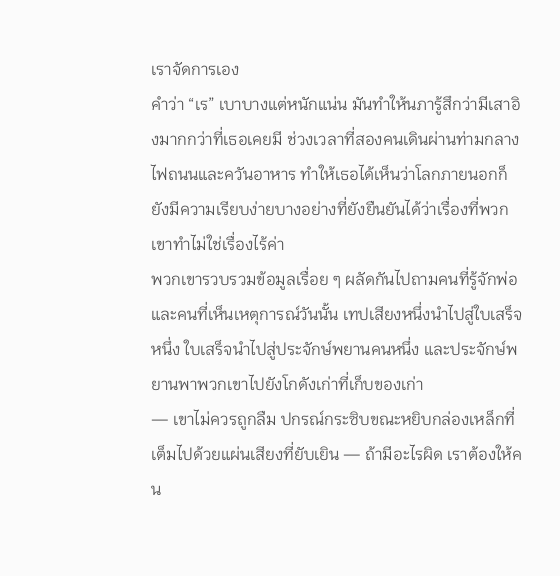เราจัดการเอง
คำว่า “เร” เบาบางแต่หนักแน่น มันทำให้นภารู้สึกว่ามีเสาอิงมากกว่าที่เธอเคยมี ช่วงเวลาที่สองคนเดินผ่านท่ามกลางไฟถนนและควันอาหาร ทำให้เธอได้เห็นว่าโลกภายนอกก็ยังมีความเรียบง่ายบางอย่างที่ยังยืนยันได้ว่าเรื่องที่พวกเขาทำไม่ใช่เรื่องไร้ค่า
พวกเขารวบรวมข้อมูลเรื่อย ๆ ผลัดกันไปถามคนที่รู้จักพ่อ และคนที่เห็นเหตุการณ์วันนั้น เทปเสียงหนึ่งนำไปสู่ใบเสร็จหนึ่ง ใบเสร็จนำไปสู่ประจักษ์พยานคนหนึ่ง และประจักษ์พยานพาพวกเขาไปยังโกดังเก่าที่เก็บของเก่า
— เขาไม่ควรถูกลืม ปกรณ์กระซิบขณะหยิบกล่องเหล็กที่เต็มไปด้วยแผ่นเสียงที่ยับเยิน — ถ้ามีอะไรผิด เราต้องให้คน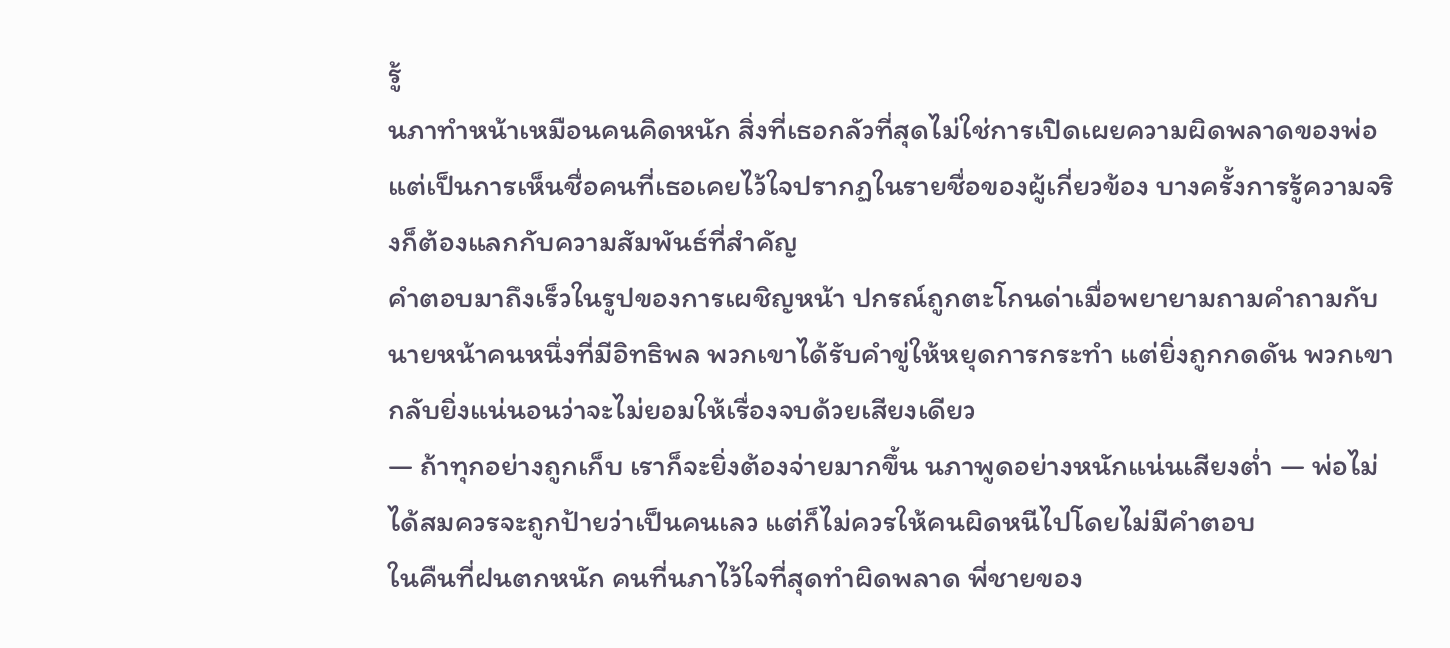รู้
นภาทำหน้าเหมือนคนคิดหนัก สิ่งที่เธอกลัวที่สุดไม่ใช่การเปิดเผยความผิดพลาดของพ่อ แต่เป็นการเห็นชื่อคนที่เธอเคยไว้ใจปรากฏในรายชื่อของผู้เกี่ยวข้อง บางครั้งการรู้ความจริงก็ต้องแลกกับความสัมพันธ์ที่สำคัญ
คำตอบมาถึงเร็วในรูปของการเผชิญหน้า ปกรณ์ถูกตะโกนด่าเมื่อพยายามถามคำถามกับนายหน้าคนหนึ่งที่มีอิทธิพล พวกเขาได้รับคำขู่ให้หยุดการกระทำ แต่ยิ่งถูกกดดัน พวกเขากลับยิ่งแน่นอนว่าจะไม่ยอมให้เรื่องจบด้วยเสียงเดียว
— ถ้าทุกอย่างถูกเก็บ เราก็จะยิ่งต้องจ่ายมากขึ้น นภาพูดอย่างหนักแน่นเสียงต่ำ — พ่อไม่ได้สมควรจะถูกป้ายว่าเป็นคนเลว แต่ก็ไม่ควรให้คนผิดหนีไปโดยไม่มีคำตอบ
ในคืนที่ฝนตกหนัก คนที่นภาไว้ใจที่สุดทำผิดพลาด พี่ชายของ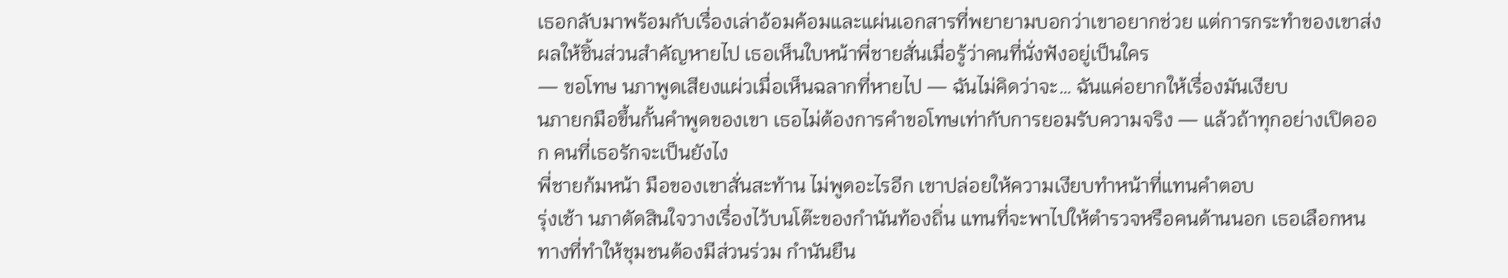เธอกลับมาพร้อมกับเรื่องเล่าอ้อมค้อมและแผ่นเอกสารที่พยายามบอกว่าเขาอยากช่วย แต่การกระทำของเขาส่งผลให้ชิ้นส่วนสำคัญหายไป เธอเห็นใบหน้าพี่ชายสั่นเมื่อรู้ว่าคนที่นั่งฟังอยู่เป็นใคร
— ขอโทษ นภาพูดเสียงแผ่วเมื่อเห็นฉลากที่หายไป — ฉันไม่คิดว่าจะ… ฉันแค่อยากให้เรื่องมันเงียบ
นภายกมือขึ้นกั้นคำพูดของเขา เธอไม่ต้องการคำขอโทษเท่ากับการยอมรับความจริง — แล้วถ้าทุกอย่างเปิดออก คนที่เธอรักจะเป็นยังไง
พี่ชายก้มหน้า มือของเขาสั่นสะท้าน ไม่พูดอะไรอีก เขาปล่อยให้ความเงียบทำหน้าที่แทนคำตอบ
รุ่งเช้า นภาตัดสินใจวางเรื่องไว้บนโต๊ะของกำนันท้องถิ่น แทนที่จะพาไปให้ตำรวจหรือคนด้านนอก เธอเลือกหนทางที่ทำให้ชุมชนต้องมีส่วนร่วม กำนันยืน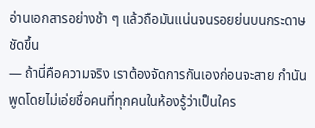อ่านเอกสารอย่างช้า ๆ แล้วถือมันแน่นจนรอยย่นบนกระดาษชัดขึ้น
— ถ้านี่คือความจริง เราต้องจัดการกันเองก่อนจะสาย กำนันพูดโดยไม่เอ่ยชื่อคนที่ทุกคนในห้องรู้ว่าเป็นใคร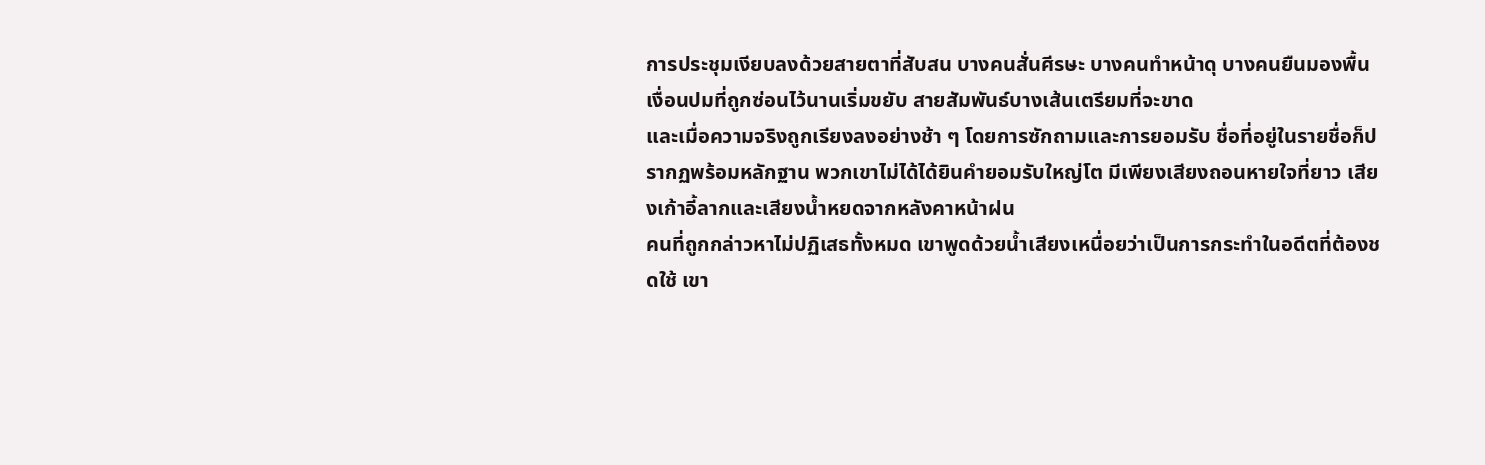การประชุมเงียบลงด้วยสายตาที่สับสน บางคนสั่นศีรษะ บางคนทำหน้าดุ บางคนยืนมองพื้น เงื่อนปมที่ถูกซ่อนไว้นานเริ่มขยับ สายสัมพันธ์บางเส้นเตรียมที่จะขาด
และเมื่อความจริงถูกเรียงลงอย่างช้า ๆ โดยการซักถามและการยอมรับ ชื่อที่อยู่ในรายชื่อก็ปรากฏพร้อมหลักฐาน พวกเขาไม่ได้ได้ยินคำยอมรับใหญ่โต มีเพียงเสียงถอนหายใจที่ยาว เสียงเก้าอี้ลากและเสียงน้ำหยดจากหลังคาหน้าฝน
คนที่ถูกกล่าวหาไม่ปฏิเสธทั้งหมด เขาพูดด้วยน้ำเสียงเหนื่อยว่าเป็นการกระทำในอดีตที่ต้องชดใช้ เขา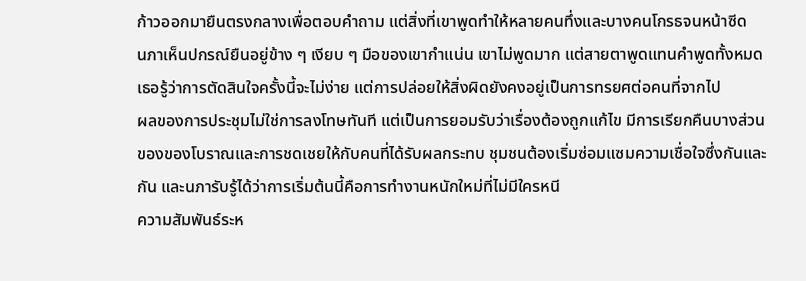ก้าวออกมายืนตรงกลางเพื่อตอบคำถาม แต่สิ่งที่เขาพูดทำให้หลายคนทึ่งและบางคนโกรธจนหน้าซีด
นภาเห็นปกรณ์ยืนอยู่ข้าง ๆ เงียบ ๆ มือของเขากำแน่น เขาไม่พูดมาก แต่สายตาพูดแทนคำพูดทั้งหมด เธอรู้ว่าการตัดสินใจครั้งนี้จะไม่ง่าย แต่การปล่อยให้สิ่งผิดยังคงอยู่เป็นการทรยศต่อคนที่จากไป
ผลของการประชุมไม่ใช่การลงโทษทันที แต่เป็นการยอมรับว่าเรื่องต้องถูกแก้ไข มีการเรียกคืนบางส่วนของของโบราณและการชดเชยให้กับคนที่ได้รับผลกระทบ ชุมชนต้องเริ่มซ่อมแซมความเชื่อใจซึ่งกันและกัน และนภารับรู้ได้ว่าการเริ่มต้นนี้คือการทำงานหนักใหม่ที่ไม่มีใครหนี
ความสัมพันธ์ระห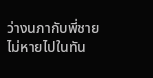ว่างนภากับพี่ชายไม่หายไปในทัน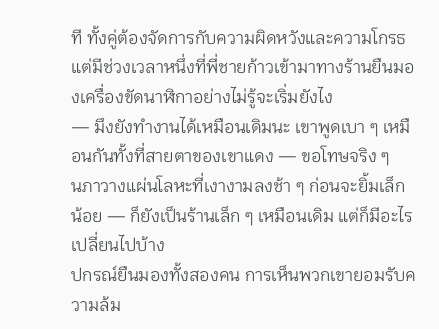ที ทั้งคู่ต้องจัดการกับความผิดหวังและความโกรธ แต่มีช่วงเวลาหนึ่งที่พี่ชายก้าวเข้ามาทางร้านยืนมองเครื่องขัดนาฬิกาอย่างไม่รู้จะเริ่มยังไง
— มึงยังทำงานได้เหมือนเดิมนะ เขาพูดเบา ๆ เหมือนกันทั้งที่สายตาของเขาแดง — ขอโทษจริง ๆ
นภาวางแผ่นโลหะที่เงางามลงช้า ๆ ก่อนจะยิ้มเล็กน้อย — ก็ยังเป็นร้านเล็ก ๆ เหมือนเดิม แต่ก็มีอะไรเปลี่ยนไปบ้าง
ปกรณ์ยืนมองทั้งสองคน การเห็นพวกเขายอมรับความล้ม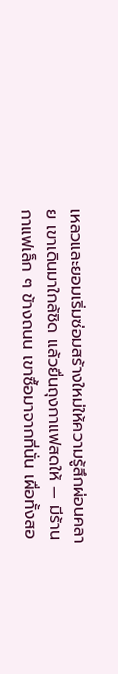เหลวและยอมเริ่มซ่อมสร้างใหม่ให้ความรู้สึกผ่อนคลาย เขาเดินมาใกล้ชิด แล้วยื่นถุงกาแฟสดให้ — มีร้านกาแฟเล็ก ๆ ข้างถนน เขาซื้อมาจากที่นั่น เผื่อทั้งสอ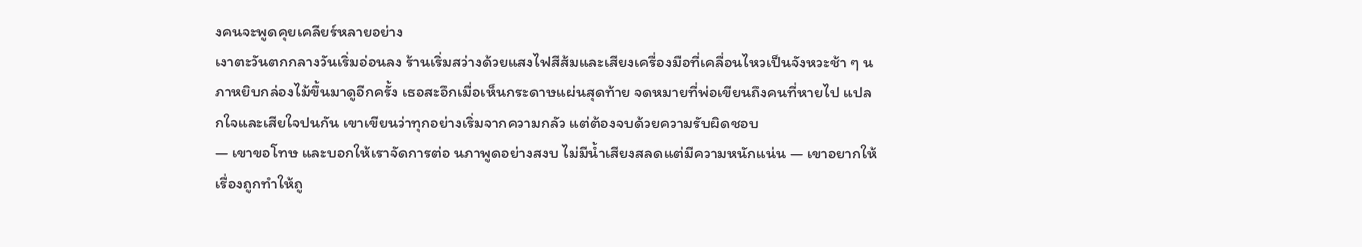งคนจะพูดคุยเคลียร์หลายอย่าง
เงาตะวันตกกลางวันเริ่มอ่อนลง ร้านเริ่มสว่างด้วยแสงไฟสีส้มและเสียงเครื่องมือที่เคลื่อนไหวเป็นจังหวะช้า ๆ นภาหยิบกล่องไม้ขึ้นมาดูอีกครั้ง เธอสะอึกเมื่อเห็นกระดาษแผ่นสุดท้าย จดหมายที่พ่อเขียนถึงคนที่หายไป แปลกใจและเสียใจปนกัน เขาเขียนว่าทุกอย่างเริ่มจากความกลัว แต่ต้องจบด้วยความรับผิดชอบ
— เขาขอโทษ และบอกให้เราจัดการต่อ นภาพูดอย่างสงบ ไม่มีน้ำเสียงสลดแต่มีความหนักแน่น — เขาอยากให้เรื่องถูกทำให้ถู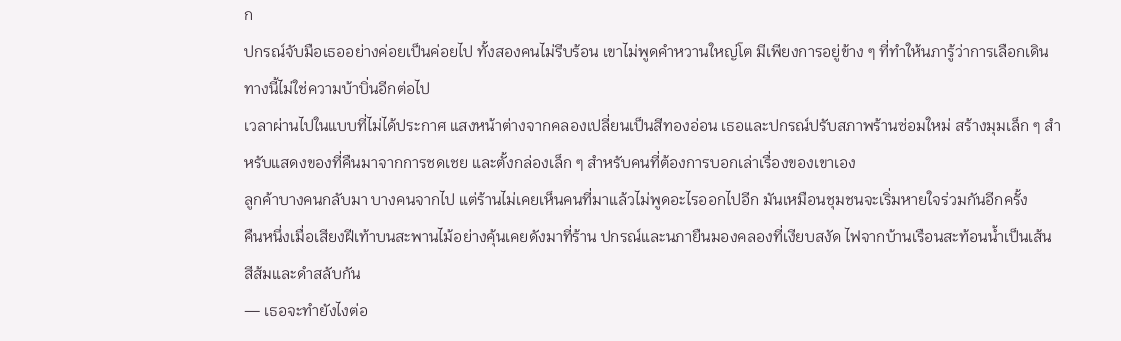ก
ปกรณ์จับมือเธออย่างค่อยเป็นค่อยไป ทั้งสองคนไม่รีบร้อน เขาไม่พูดคำหวานใหญ่โต มีเพียงการอยู่ข้าง ๆ ที่ทำให้นภารู้ว่าการเลือกเดินทางนี้ไม่ใช่ความบ้าบิ่นอีกต่อไป
เวลาผ่านไปในแบบที่ไม่ได้ประกาศ แสงหน้าต่างจากคลองเปลี่ยนเป็นสีทองอ่อน เธอและปกรณ์ปรับสภาพร้านซ่อมใหม่ สร้างมุมเล็ก ๆ สำหรับแสดงของที่คืนมาจากการชดเชย และตั้งกล่องเล็ก ๆ สำหรับคนที่ต้องการบอกเล่าเรื่องของเขาเอง
ลูกค้าบางคนกลับมา บางคนจากไป แต่ร้านไม่เคยเห็นคนที่มาแล้วไม่พูดอะไรออกไปอีก มันเหมือนชุมชนจะเริ่มหายใจร่วมกันอีกครั้ง
คืนหนึ่งเมื่อเสียงฝีเท้าบนสะพานไม้อย่างคุ้นเคยดังมาที่ร้าน ปกรณ์และนภายืนมองคลองที่เงียบสงัด ไฟจากบ้านเรือนสะท้อนน้ำเป็นเส้น สีส้มและดำสลับกัน
— เธอจะทำยังไงต่อ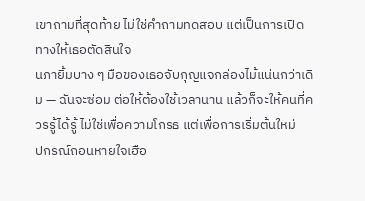เขาถามที่สุดท้าย ไม่ใช่คำถามทดสอบ แต่เป็นการเปิดทางให้เธอตัดสินใจ
นภายิ้มบาง ๆ มือของเธอจับกุญแจกล่องไม้แน่นกว่าเดิม — ฉันจะซ่อม ต่อให้ต้องใช้เวลานาน แล้วก็จะให้คนที่ควรรู้ได้รู้ ไม่ใช่เพื่อความโกรธ แต่เพื่อการเริ่มต้นใหม่
ปกรณ์ถอนหายใจเฮือ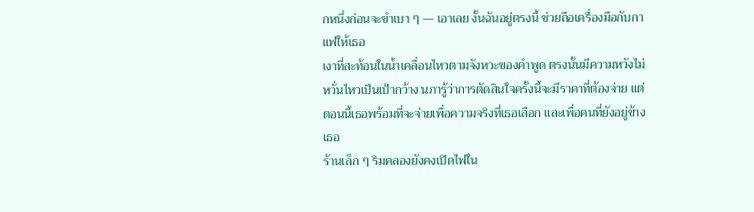กหนึ่งก่อนจะขำเบา ๆ — เอาเลย งั้นฉันอยู่ตรงนี้ ช่วยถือเครื่องมือกับกาแฟให้เธอ
เงาที่สะท้อนในน้ำเคลื่อนไหวตามจังหวะของคำพูด ตรงนั้นมีความหวังไม่หวั่นไหวเป็นเป้ากว้าง นภารู้ว่าการตัดสินใจครั้งนี้จะมีราคาที่ต้องจ่าย แต่ตอนนี้เธอพร้อมที่จะจ่ายเพื่อความจริงที่เธอเลือก และเพื่อคนที่ยังอยู่ข้างเธอ
ร้านเล็ก ๆ ริมคลองยังคงเปิดไฟใน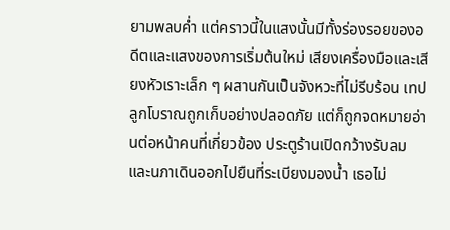ยามพลบค่ำ แต่คราวนี้ในแสงนั้นมีทั้งร่องรอยของอดีตและแสงของการเริ่มต้นใหม่ เสียงเครื่องมือและเสียงหัวเราะเล็ก ๆ ผสานกันเป็นจังหวะที่ไม่รีบร้อน เทปลูกโบราณถูกเก็บอย่างปลอดภัย แต่ก็ถูกจดหมายอ่านต่อหน้าคนที่เกี่ยวข้อง ประตูร้านเปิดกว้างรับลม และนภาเดินออกไปยืนที่ระเบียงมองน้ำ เธอไม่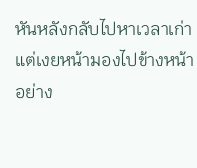หันหลังกลับไปหาเวลาเก่า แต่เงยหน้ามองไปข้างหน้าอย่าง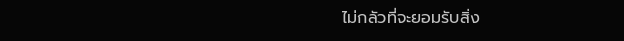ไม่กลัวที่จะยอมรับสิ่ง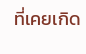ที่เคยเกิด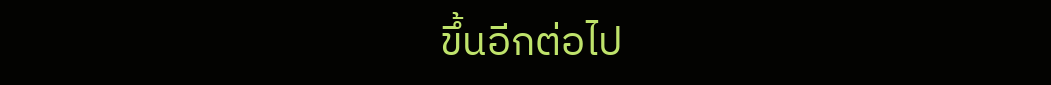ขึ้นอีกต่อไป